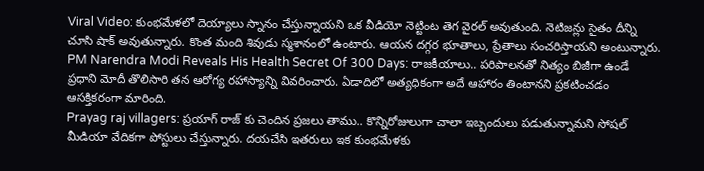Viral Video: కుంభమేళలో దెయ్యాలు స్నానం చేస్తున్నాయని ఒక వీడియో నెట్టింట తెగ వైరల్ అవుతుంది. నెటిజన్లు సైతం దీన్ని చూసి షాక్ అవుతున్నారు. కొంత మంది శివుడు స్మశానంలో ఉంటారు. ఆయన దగ్గర భూతాలు, ప్రేతాలు సంచరిస్తాయని అంటున్నారు.
PM Narendra Modi Reveals His Health Secret Of 300 Days: రాజకీయాలు.. పరిపాలనతో నిత్యం బిజీగా ఉండే ప్రధాని మోదీ తొలిసారి తన ఆరోగ్య రహాస్యాన్ని వివరించారు. ఏడాదిలో అత్యధికంగా అదే ఆహారం తింటానని ప్రకటించడం ఆసక్తికరంగా మారింది.
Prayag raj villagers: ప్రయాగ్ రాజ్ కు చెందిన ప్రజలు తాము.. కొన్నిరోజులుగా చాలా ఇబ్బందులు పడుతున్నామని సోషల్ మీడియా వేదికగా పోస్టులు చేస్తున్నారు. దయచేసి ఇతరులు ఇక కుంభమేళకు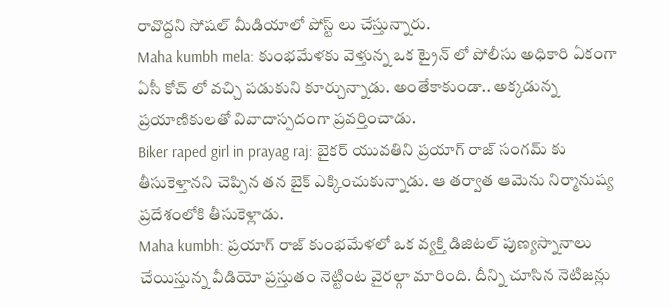రావొద్దని సోషల్ మీడియాలో పోస్ట్ లు చేస్తున్నారు.
Maha kumbh mela: కుంభమేళకు వెళ్తున్న ఒక ట్రైన్ లో పోలీసు అధికారి ఏకంగా ఏసీ కోచ్ లో వచ్చి పడుకుని కూర్చున్నాడు. అంతేకాకుండా.. అక్కడున్న ప్రయాణికులతో వివాదాస్పదంగా ప్రవర్తించాడు.
Biker raped girl in prayag raj: బైకర్ యువతిని ప్రయాగ్ రాజ్ సంగమ్ కు తీసుకెళ్తానని చెప్పిన తన బైక్ ఎక్కించుకున్నాడు. ఆ తర్వాత ఆమెను నిర్మానుష్య ప్రదేశంలోకి తీసుకెళ్లాడు.
Maha kumbh: ప్రయాగ్ రాజ్ కుంభమేళలో ఒక వ్యక్తి డిజిటల్ పుణ్యస్నానాలు చేయిస్తున్న వీడియో ప్రస్తుతం నెట్టింట వైరల్గా మారింది. దీన్ని చూసిన నెటిజన్లు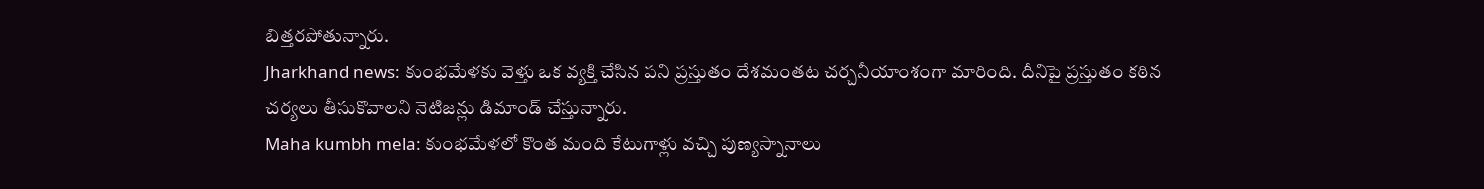బిత్తరపోతున్నారు.
Jharkhand news: కుంభమేళకు వెళ్తు ఒక వ్యక్తి చేసిన పని ప్రస్తుతం దేశమంతట చర్చనీయాంశంగా మారింది. దీనిపై ప్రస్తుతం కఠిన చర్యలు తీసుకొవాలని నెటిజన్లు డిమాండ్ చేస్తున్నారు.
Maha kumbh mela: కుంభమేళలో కొంత మంది కేటుగాళ్లు వచ్చి పుణ్యస్నానాలు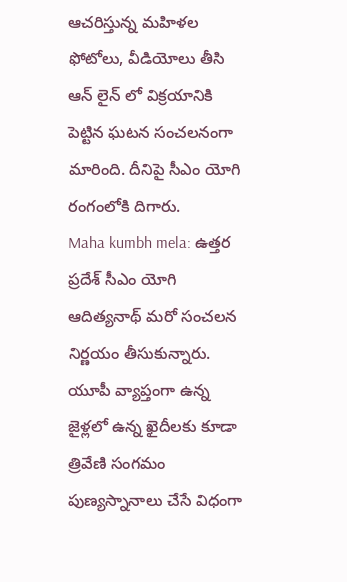ఆచరిస్తున్న మహిళల ఫోటోలు, వీడియోలు తీసి ఆన్ లైన్ లో విక్రయానికి పెట్టిన ఘటన సంచలనంగా మారింది. దీనిపై సీఎం యోగి రంగంలోకి దిగారు.
Maha kumbh mela: ఉత్తర ప్రదేశ్ సీఎం యోగి ఆదిత్యనాథ్ మరో సంచలన నిర్ణయం తీసుకున్నారు. యూపీ వ్యాప్తంగా ఉన్న జైళ్లలో ఉన్న ఖైదీలకు కూడా త్రివేణి సంగమం పుణ్యస్నానాలు చేసే విధంగా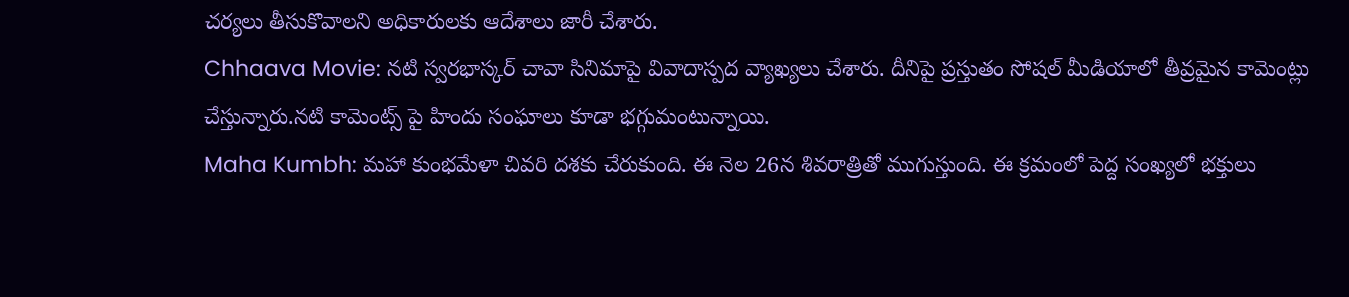చర్యలు తీసుకొవాలని అధికారులకు ఆదేశాలు జారీ చేశారు.
Chhaava Movie: నటి స్వరభాస్కర్ చావా సినిమాపై వివాదాస్పద వ్యాఖ్యలు చేశారు. దీనిపై ప్రస్తుతం సోషల్ మీడియాలో తీవ్రమైన కామెంట్లు చేస్తున్నారు.నటి కామెంట్స్ పై హిందు సంఘాలు కూడా భగ్గుమంటున్నాయి.
Maha Kumbh: మహా కుంభమేళా చివరి దశకు చేరుకుంది. ఈ నెల 26న శివరాత్రితో ముగుస్తుంది. ఈ క్రమంలో పెద్ద సంఖ్యలో భక్తులు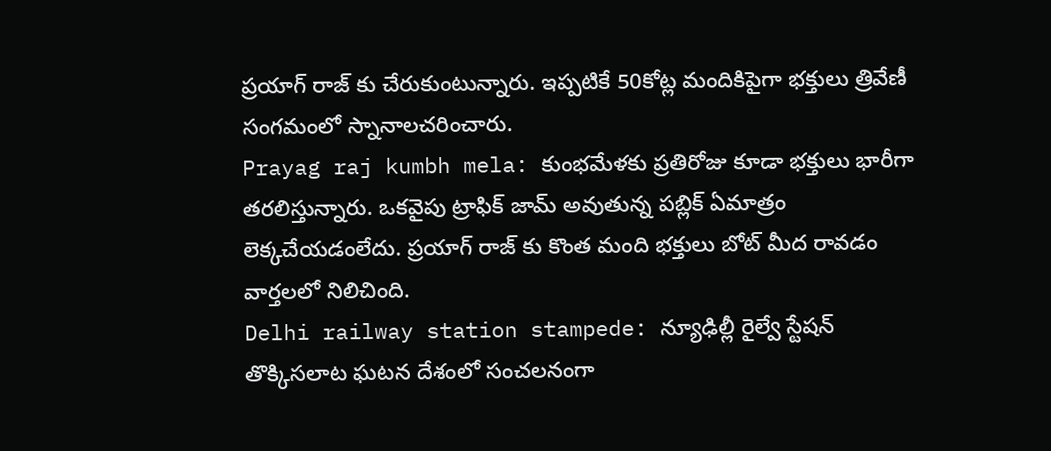ప్రయాగ్ రాజ్ కు చేరుకుంటున్నారు. ఇప్పటికే 50కోట్ల మందికిపైగా భక్తులు త్రివేణీ సంగమంలో స్నానాలచరించారు.
Prayag raj kumbh mela: కుంభమేళకు ప్రతిరోజు కూడా భక్తులు భారీగా తరలిస్తున్నారు. ఒకవైపు ట్రాఫిక్ జామ్ అవుతున్న పబ్లిక్ ఏమాత్రం లెక్కచేయడంలేదు. ప్రయాగ్ రాజ్ కు కొంత మంది భక్తులు బోట్ మీద రావడం వార్తలలో నిలిచింది.
Delhi railway station stampede: న్యూఢిల్లీ రైల్వే స్టేషన్ తొక్కిసలాట ఘటన దేశంలో సంచలనంగా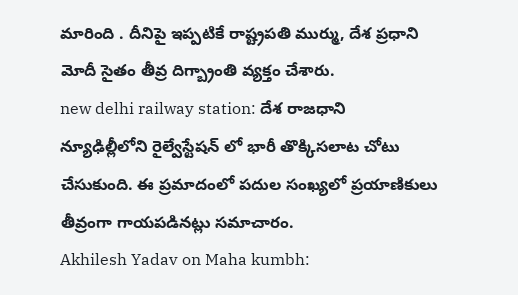మారింది . దీనిపై ఇప్పటికే రాష్ట్రపతి ముర్ము, దేశ ప్రధాని మోదీ సైతం తీవ్ర దిగ్బ్రాంతి వ్యక్తం చేశారు.
new delhi railway station: దేశ రాజధాని న్యూఢిల్లీలోని రైల్వేస్టేషన్ లో భారీ తొక్కిసలాట చోటు చేసుకుంది. ఈ ప్రమాదంలో పదుల సంఖ్యలో ప్రయాణికులు తీవ్రంగా గాయపడినట్లు సమాచారం.
Akhilesh Yadav on Maha kumbh: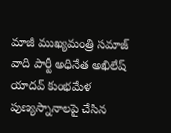మాజీ ముఖ్యమంత్రి సమాజ్ వాది పార్టీ అధినేత అఖిలేష్ యాదవ్ కుంభమేళ పుణ్యస్నానాలపై చేసిన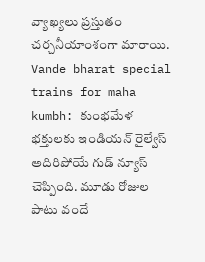వ్యాఖ్యలు ప్రస్తుతం చర్చనీయాంశంగా మారాయి.
Vande bharat special trains for maha kumbh: కుంభమేళ భక్తులకు ఇండియన్ రైల్వేస్ అదిరిపోయే గుడ్ న్యూస్ చెప్పింది. మూడు రోజుల పాటు వందే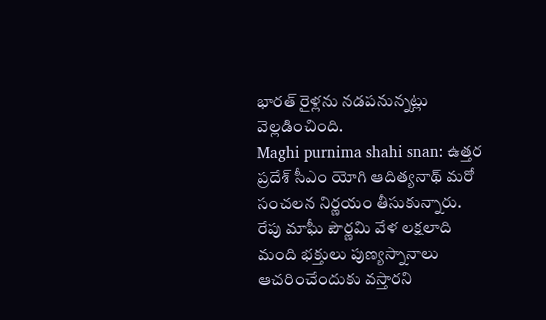భారత్ రైళ్లను నడపనున్నట్లు వెల్లడించింది.
Maghi purnima shahi snan: ఉత్తర ప్రదేశ్ సీఎం యోగి ఆదిత్యనాథ్ మరో సంచలన నిర్ణయం తీసుకున్నారు. రేపు మాఘీ పౌర్ణమి వేళ లక్షలాది మంది భక్తులు పుణ్యస్నానాలు ఆచరించేందుకు వస్తారని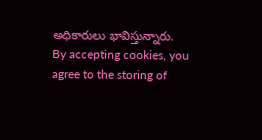అధికారులు భావిస్తున్నారు.
By accepting cookies, you agree to the storing of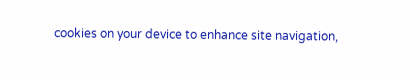cookies on your device to enhance site navigation,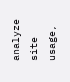analyze site usage,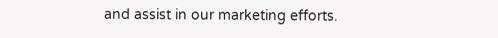and assist in our marketing efforts.